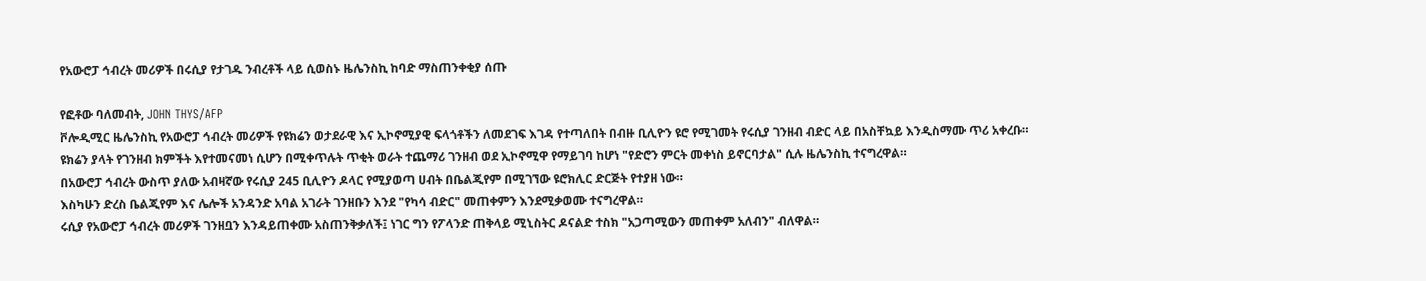የአውሮፓ ኅብረት መሪዎች በሩሲያ የታገዱ ንብረቶች ላይ ሲወስኑ ዜሌንስኪ ከባድ ማስጠንቀቂያ ሰጡ

የፎቶው ባለመብት, JOHN THYS/AFP
ቮሎዲሚር ዜሌንስኪ የአውሮፓ ኅብረት መሪዎች የዩክሬን ወታደራዊ እና ኢኮኖሚያዊ ፍላጎቶችን ለመደገፍ እገዳ የተጣለበት በብዙ ቢሊዮን ዩሮ የሚገመት የሩሲያ ገንዘብ ብድር ላይ በአስቸኳይ እንዲስማሙ ጥሪ አቀረቡ።
ዩክሬን ያላት የገንዘብ ክምችት እየተመናመነ ሲሆን በሚቀጥሉት ጥቂት ወራት ተጨማሪ ገንዘብ ወደ ኢኮኖሚዋ የማይገባ ከሆነ "የድሮን ምርት መቀነስ ይኖርባታል" ሲሉ ዜሌንስኪ ተናግረዋል።
በአውሮፓ ኅብረት ውስጥ ያለው አብዛኛው የሩሲያ 245 ቢሊዮን ዶላር የሚያወጣ ሀብት በቤልጂየም በሚገኘው ዩሮክሊር ድርጅት የተያዘ ነው።
እስካሁን ድረስ ቤልጂየም እና ሌሎች አንዳንድ አባል አገራት ገንዘቡን እንደ "የካሳ ብድር" መጠቀምን እንደሚቃወሙ ተናግረዋል።
ሩሲያ የአውሮፓ ኅብረት መሪዎች ገንዘቧን እንዳይጠቀሙ አስጠንቅቃለች፤ ነገር ግን የፖላንድ ጠቅላይ ሚኒስትር ዶናልድ ተስክ "አጋጣሚውን መጠቀም አለብን" ብለዋል።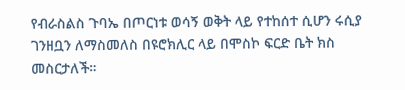የብራስልስ ጉባኤ በጦርነቱ ወሳኝ ወቅት ላይ የተከሰተ ሲሆን ሩሲያ ገንዘቧን ለማስመለስ በዩሮክሊር ላይ በሞስኮ ፍርድ ቤት ክስ መስርታለች።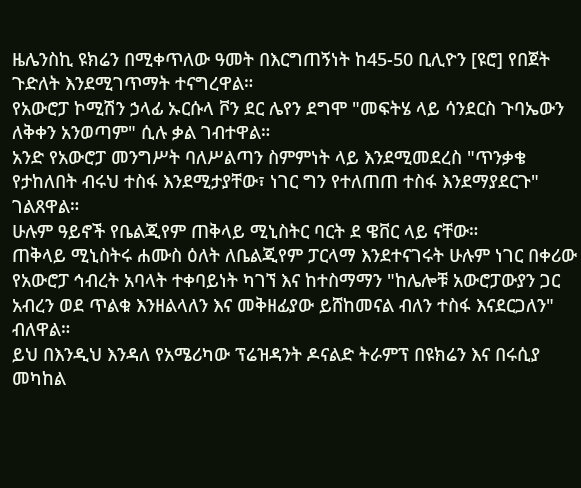ዜሌንስኪ ዩክሬን በሚቀጥለው ዓመት በእርግጠኝነት ከ45-50 ቢሊዮን [ዩሮ] የበጀት ጉድለት እንደሚገጥማት ተናግረዋል።
የአውሮፓ ኮሚሽን ኃላፊ ኡርሱላ ቮን ደር ሌየን ደግሞ "መፍትሄ ላይ ሳንደርስ ጉባኤውን ለቅቀን አንወጣም" ሲሉ ቃል ገብተዋል።
አንድ የአውሮፓ መንግሥት ባለሥልጣን ስምምነት ላይ እንደሚመደረስ "ጥንቃቄ የታከለበት ብሩህ ተስፋ እንደሚታያቸው፣ ነገር ግን የተለጠጠ ተስፋ እንደማያደርጉ" ገልጸዋል።
ሁሉም ዓይኖች የቤልጂየም ጠቅላይ ሚኒስትር ባርት ደ ዌቨር ላይ ናቸው።
ጠቅላይ ሚኒስትሩ ሐሙስ ዕለት ለቤልጂየም ፓርላማ እንደተናገሩት ሁሉም ነገር በቀሪው የአውሮፓ ኅብረት አባላት ተቀባይነት ካገኘ እና ከተስማማን "ከሌሎቹ አውሮፓውያን ጋር አብረን ወደ ጥልቁ እንዘልላለን እና መቅዘፊያው ይሸከመናል ብለን ተስፋ እናደርጋለን" ብለዋል።
ይህ በእንዲህ እንዳለ የአሜሪካው ፕሬዝዳንት ዶናልድ ትራምፕ በዩክሬን እና በሩሲያ መካከል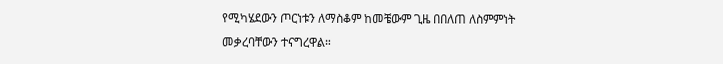የሚካሄደውን ጦርነቱን ለማስቆም ከመቼውም ጊዜ በበለጠ ለስምምነት መቃረባቸውን ተናግረዋል።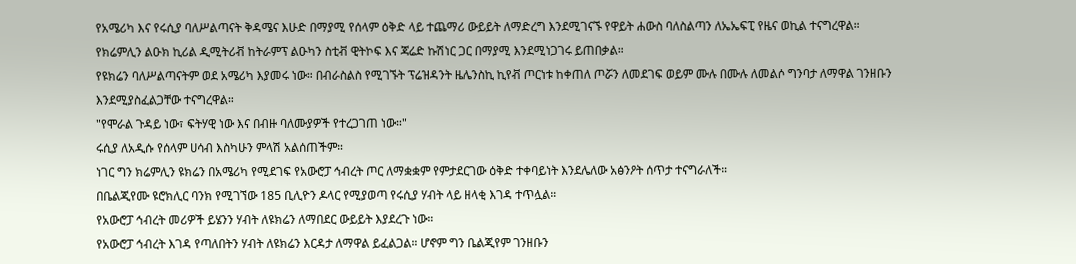የአሜሪካ እና የሩሲያ ባለሥልጣናት ቅዳሜና እሁድ በማያሚ የሰላም ዕቅድ ላይ ተጨማሪ ውይይት ለማድረግ እንደሚገናኙ የዋይት ሐውስ ባለስልጣን ለኤኤፍፒ የዜና ወኪል ተናግረዋል።
የክሬምሊን ልዑክ ኪሪል ዲሚትሪቭ ከትራምፕ ልዑካን ስቲቭ ዊትኮፍ እና ጃሬድ ኩሽነር ጋር በማያሚ እንደሚነጋገሩ ይጠበቃል።
የዩክሬን ባለሥልጣናትም ወደ አሜሪካ እያመሩ ነው። በብራስልስ የሚገኙት ፕሬዝዳንት ዜሌንስኪ ኪየቭ ጦርነቱ ከቀጠለ ጦሯን ለመደገፍ ወይም ሙሉ በሙሉ ለመልሶ ግንባታ ለማዋል ገንዘቡን እንደሚያስፈልጋቸው ተናግረዋል።
"የሞራል ጉዳይ ነው፣ ፍትሃዊ ነው እና በብዙ ባለሙያዎች የተረጋገጠ ነው።"
ሩሲያ ለአዲሱ የሰላም ሀሳብ እስካሁን ምላሽ አልሰጠችም።
ነገር ግን ክሬምሊን ዩክሬን በአሜሪካ የሚደገፍ የአውሮፓ ኅብረት ጦር ለማቋቋም የምታደርገው ዕቅድ ተቀባይነት እንደሌለው አፅንዖት ሰጥታ ተናግራለች።
በቤልጂየሙ ዩሮክሊር ባንክ የሚገኘው 185 ቢሊዮን ዶላር የሚያወጣ የሩሲያ ሃብት ላይ ዘላቂ እገዳ ተጥሏል።
የአውሮፓ ኅብረት መሪዎች ይሄንን ሃብት ለዩክሬን ለማበደር ውይይት እያደረጉ ነው።
የአውሮፓ ኅብረት እገዳ የጣለበትን ሃብት ለዩክሬን እርዳታ ለማዋል ይፈልጋል። ሆኖም ግን ቤልጂየም ገንዘቡን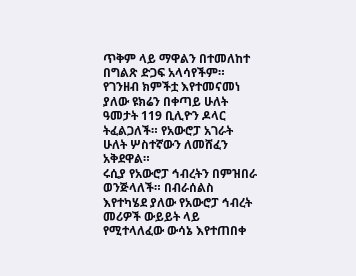ጥቅም ላይ ማዋልን በተመለከተ በግልጽ ድጋፍ አላሳየችም።
የገንዘብ ክምችቷ እየተመናመነ ያለው ዩክሬን በቀጣይ ሁለት ዓመታት 119 ቢሊዮን ዶላር ትፈልጋለች። የአውሮፓ አገራት ሁለት ሦስተኛውን ለመሸፈን አቅደዋል።
ሩሲያ የአውሮፓ ኅብረትን በምዝበራ ወንጅላለች። በብራሰልስ እየተካሄደ ያለው የአውሮፓ ኅብረት መሪዎች ውይይት ላይ የሚተላለፈው ውሳኔ እየተጠበቀ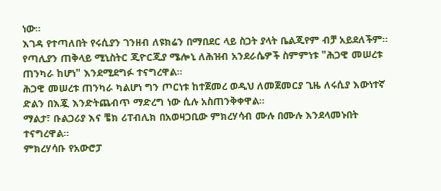ነው።
እገዳ የተጣለበት የሩሲያን ገንዘብ ለዩክሬን በማበደር ላይ ስጋት ያላት ቤልጂየም ብቻ አይደለችም። የጣሊያን ጠቅላይ ሚኒስትር ጂዮርጂያ ሜሎኒ ለሕዝብ አንደራሴዎች ስምምነቱ "ሕጋዊ መሠረቱ ጠንካራ ከሆነ" እንደሚደግፉ ተናግረዋል።
ሕጋዊ መሠረቱ ጠንካራ ካልሆነ ግን ጦርነቱ ከተጀመረ ወዲህ ለመጀመርያ ጊዜ ለሩሲያ እውነተኛ ድልን በእጇ እንድትጨብጥ ማድረግ ነው ሲሉ አስጠንቅቀዋል።
ማልታ፣ ቡልጋሪያ እና ቼክ ሪፐብሊክ በአወዛጋቢው ምክረሃሳብ ሙሉ በሙሉ እንደላመኑበት ተናግረዋል።
ምክረሃሳቡ የአውሮፓ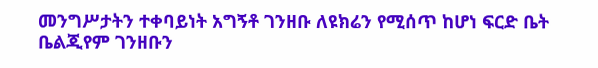መንግሥታትን ተቀባይነት አግኝቶ ገንዘቡ ለዩክሬን የሚሰጥ ከሆነ ፍርድ ቤት ቤልጂየም ገንዘቡን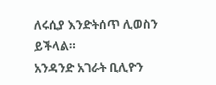ለሩሲያ እንድትሰጥ ሊወስን ይችላል።
አንዳንድ አገራት ቢሊዮን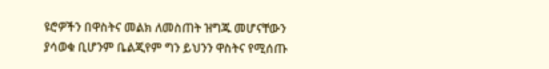ዩሮዎችን በዋስትና መልክ ለመስጠት ዝግጁ መሆናቸውን ያሳወቁ ቢሆንም ቤልጂየም ግን ይህንን ዋስትና የሚሰጡ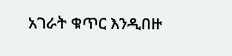አገራት ቁጥር እንዲበዙ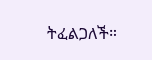ትፈልጋለች።